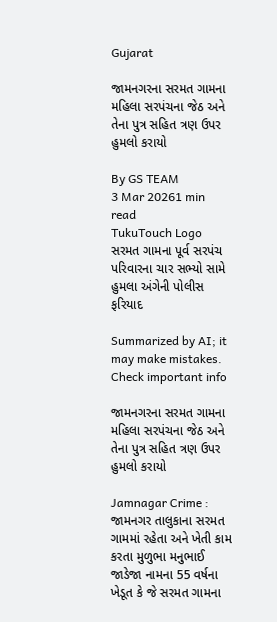Gujarat

જામનગરના સરમત ગામના મહિલા સરપંચના જેઠ અને તેના પુત્ર સહિત ત્રણ ઉપર હુમલો કરાયો

By GS TEAM
3 Mar 20261 min read
TukuTouch Logo
સરમત ગામના પૂર્વ સરપંચ પરિવારના ચાર સભ્યો સામે હુમલા અંગેની પોલીસ ફરિયાદ

Summarized by AI; it may make mistakes. Check important info

જામનગરના સરમત ગામના મહિલા સરપંચના જેઠ અને તેના પુત્ર સહિત ત્રણ ઉપર હુમલો કરાયો

Jamnagar Crime : જામનગર તાલુકાના સરમત ગામમાં રહેતા અને ખેતી કામ કરતા મુળુભા મનુભાઈ જાડેજા નામના 55 વર્ષના ખેડૂત કે જે સરમત ગામના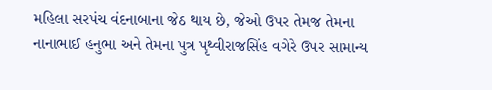મહિલા સરપંચ વંદનાબાના જેઠ થાય છે, જેઓ ઉપર તેમજ તેમના નાનાભાઈ હનુભા અને તેમના પુત્ર પૃથ્વીરાજસિંહ વગેરે ઉપર સામાન્ય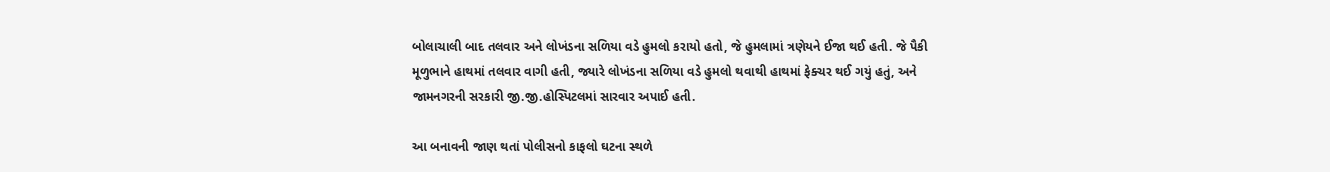બોલાચાલી બાદ તલવાર અને લોખંડના સળિયા વડે હુમલો કરાયો હતો, જે હુમલામાં ત્રણેયને ઈજા થઈ હતી. જે પૈકી મૂળુભાને હાથમાં તલવાર વાગી હતી, જ્યારે લોખંડના સળિયા વડે હુમલો થવાથી હાથમાં ફેક્ચર થઈ ગયું હતું, અને જામનગરની સરકારી જી.જી.હોસ્પિટલમાં સારવાર અપાઈ હતી.

આ બનાવની જાણ થતાં પોલીસનો કાફલો ઘટના સ્થળે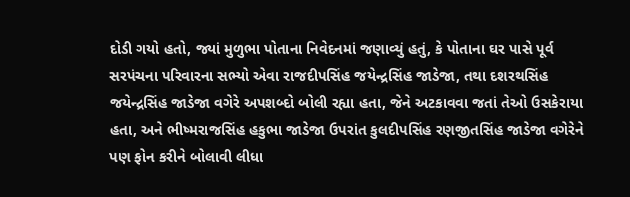દોડી ગયો હતો, જ્યાં મુળુભા પોતાના નિવેદનમાં જણાવ્યું હતું, કે પોતાના ઘર પાસે પૂર્વ સરપંચના પરિવારના સભ્યો એવા રાજદીપસિંહ જયેન્દ્રસિંહ જાડેજા, તથા દશરથસિંહ જયેન્દ્રસિંહ જાડેજા વગેરે અપશબ્દો બોલી રહ્યા હતા, જેને અટકાવવા જતાં તેઓ ઉસકેરાયા  હતા, અને ભીષ્મરાજસિંહ હકુભા જાડેજા ઉપરાંત કુલદીપસિંહ રણજીતસિંહ જાડેજા વગેરેને પણ ફોન કરીને બોલાવી લીધા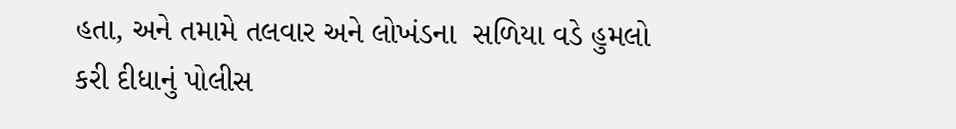હતા, અને તમામે તલવાર અને લોખંડના  સળિયા વડે હુમલો કરી દીધાનું પોલીસ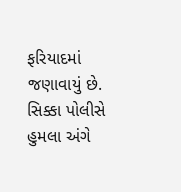ફરિયાદમાં જણાવાયું છે. સિક્કા પોલીસે હુમલા અંગે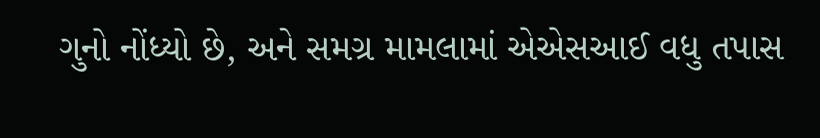ગુનો નોંધ્યો છે, અને સમગ્ર મામલામાં એએસઆઈ વધુ તપાસ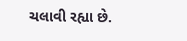ચલાવી રહ્યા છે.